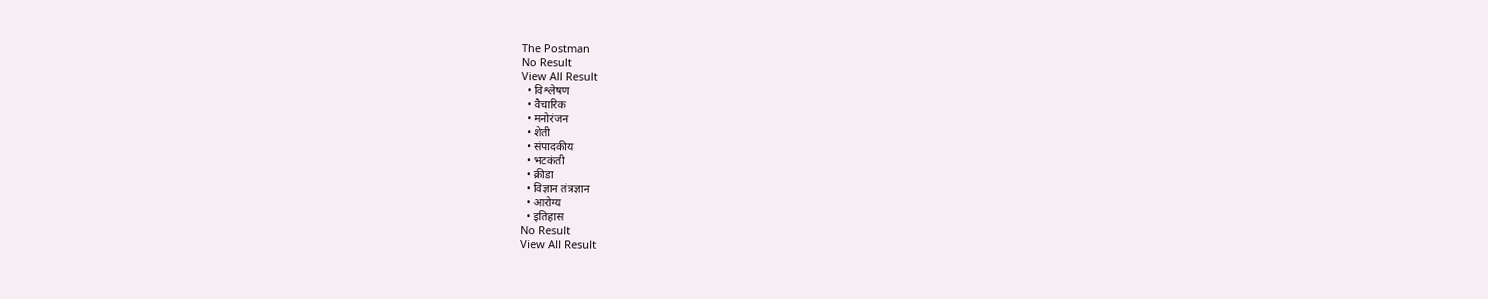The Postman
No Result
View All Result
  • विश्लेषण
  • वैचारिक
  • मनोरंजन
  • शेती
  • संपादकीय
  • भटकंती
  • क्रीडा
  • विज्ञान तंत्रज्ञान
  • आरोग्य
  • इतिहास
No Result
View All Result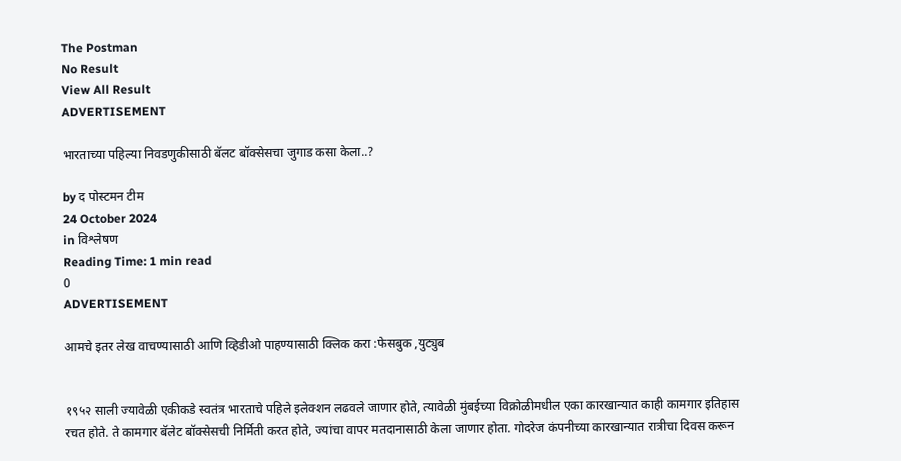The Postman
No Result
View All Result
ADVERTISEMENT

भारताच्या पहिल्या निवडणुकीसाठी बॅलट बॉक्सेसचा जुगाड कसा केला..?

by द पोस्टमन टीम
24 October 2024
in विश्लेषण
Reading Time: 1 min read
0
ADVERTISEMENT

आमचे इतर लेख वाचण्यासाठी आणि व्हिडीओ पाहण्यासाठी क्लिक करा :फेसबुक ,युट्युब


१९५२ साली ज्यावेळी एकीकडे स्वतंत्र भारताचे पहिले इलेक्शन लढवले जाणार होते, त्यावेळी मुंबईच्या विक्रोळीमधील एका कारखान्यात काही कामगार इतिहास रचत होते. ते कामगार बॅलेट बॉक्सेसची निर्मिती करत होते, ज्यांचा वापर मतदानासाठी केला जाणार होता. गोदरेज कंपनीच्या कारखान्यात रात्रीचा दिवस करून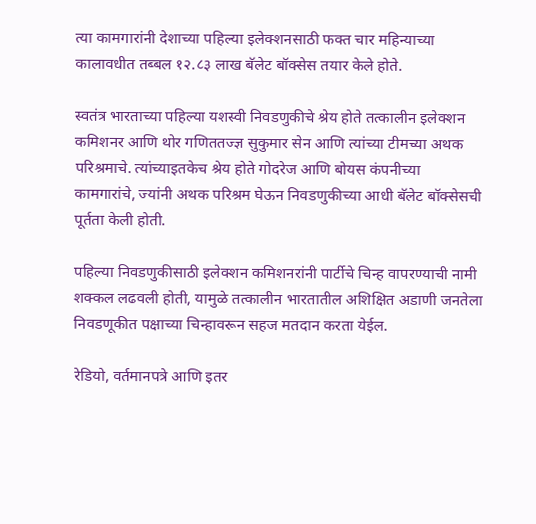त्या कामगारांनी देशाच्या पहिल्या इलेक्शनसाठी फक्त चार महिन्याच्या कालावधीत तब्बल १२.८३ लाख बॅलेट बॉक्सेस तयार केले होते.

स्वतंत्र भारताच्या पहिल्या यशस्वी निवडणुकीचे श्रेय होते तत्कालीन इलेक्शन कमिशनर आणि थोर गणिततज्ज्ञ सुकुमार सेन आणि त्यांच्या टीमच्या अथक परिश्रमाचे. त्यांच्याइतकेच श्रेय होते गोदरेज आणि बोयस कंपनीच्या कामगारांचे, ज्यांनी अथक परिश्रम घेऊन निवडणुकीच्या आधी बॅलेट बॉक्सेसची पूर्तता केली होती.

पहिल्या निवडणुकीसाठी इलेक्शन कमिशनरांनी पार्टीचे चिन्ह वापरण्याची नामी शक्कल लढवली होती, यामुळे तत्कालीन भारतातील अशिक्षित अडाणी जनतेला निवडणूकीत पक्षाच्या चिन्हावरून सहज मतदान करता येईल.

रेडियो, वर्तमानपत्रे आणि इतर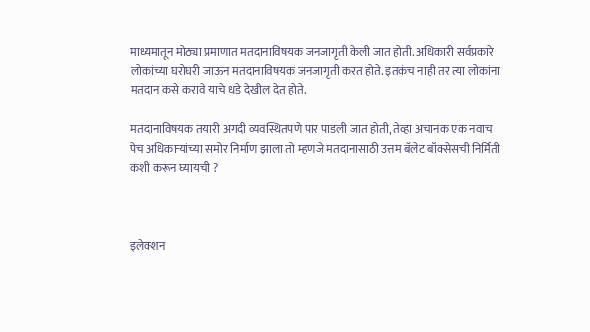माध्यमातून मोठ्या प्रमाणात मतदानाविषयक जनजागृती केली जात होती. अधिकारी सर्वप्रकारे लोकांच्या घरोघरी जाऊन मतदानाविषयक जनजागृती करत होते. इतकंच नाही तर त्या लोकांना मतदान कसे करावे याचे धडे देखील देत होते.

मतदानाविषयक तयारी अगदी व्यवस्थितपणे पार पाडली जात होती, तेव्हा अचानक एक नवाच पेच अधिकाऱ्यांच्या समोर निर्माण झाला तो म्हणजे मतदानासाठी उत्तम बॅलेट बॉक्सेसची निर्मिती कशी करून घ्यायची ?



इलेक्शन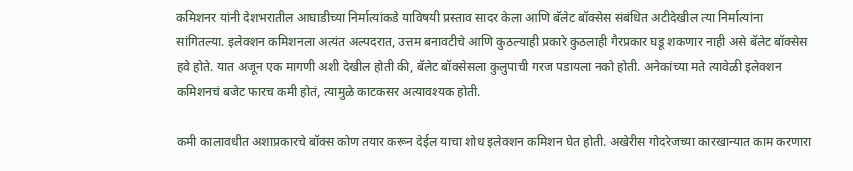कमिशनर यांनी देशभरातील आघाडीच्या निर्मात्यांकडे याविषयी प्रस्ताव सादर केला आणि बॅलेट बॉक्सेस संबंधित अटीदेखील त्या निर्मात्यांना सांगितल्या. इलेक्शन कमिशनला अत्यंत अल्पदरात, उत्तम बनावटीचे आणि कुठल्याही प्रकारे कुठलाही गैरप्रकार घडू शकणार नाही असे बॅलेट बॉक्सेस हवे होते. यात अजून एक मागणी अशी देखील होती की, बॅलेट बॉक्सेसला कुलुपाची गरज पडायला नको होती. अनेकांच्या मते त्यावेळी इलेक्शन कमिशनचं बजेट फारच कमी होतं, त्यामुळे काटकसर अत्यावश्यक होती.

कमी कालावधीत अशाप्रकारचे बॉक्स कोण तयार करून देईल याचा शोध इलेक्शन कमिशन घेत होती. अखेरीस गोदरेजच्या कारखान्यात काम करणारा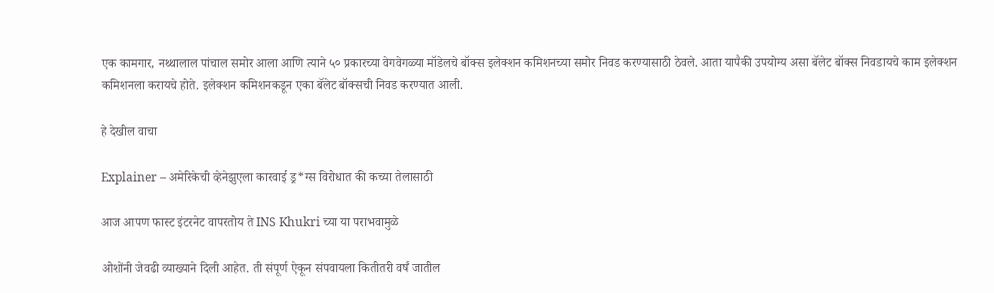एक कामगार, नथ्थालाल पांचाल समोर आला आणि त्याने ५० प्रकारच्या वेगवेगळ्या मॉडेलचे बॉक्स इलेक्शन कमिशनच्या समोर निवड करण्यासाठी ठेवले. आता यापैकी उपयोग्य असा बॅलेट बॉक्स निवडायचे काम इलेक्शन कमिशनला करायचे होते. इलेक्शन कमिशनकडून एका बॅलेट बॉक्सची निवड करण्यात आली.

हे देखील वाचा

Explainer – अमेरिकेची व्हेनेझुएला कारवाई ड्र*ग्स विरोधात की कच्या तेलासाठी

आज आपण फास्ट इंटरनेट वापरतोय ते INS Khukri च्या या पराभवामुळे

ओशोंनी जेवढी व्याख्याने दिली आहेत. ती संपूर्ण ऐकून संपवायला कितीतरी वर्षं जातील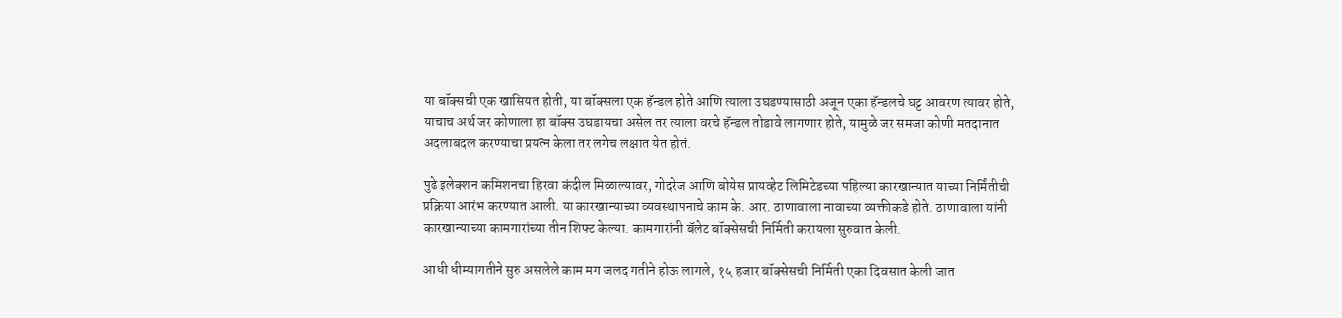या बॉक्सची एक खासियत होती, या बॉक्सला एक हॅन्डल होते आणि त्याला उघडण्यासाठी अजून एका हॅन्डलचे घट्ट आवरण त्यावर होते, याचाच अर्थ जर कोणाला हा बॉक्स उघडायचा असेल तर त्याला वरचे हॅन्डल तोडावे लागणार होते, यामुळे जर समजा कोणी मतदानात अदलाबदल करण्याचा प्रयत्न केला तर लगेच लक्षात येत होतं.

पुढे इलेक्शन कमिशनचा हिरवा कंदील मिळाल्यावर, गोदरेज आणि बोयेस प्रायव्हेट लिमिटेडच्या पहिल्या कारखान्यात याच्या निर्मिंतीची प्रक्रिया आरंभ करण्यात आली. या कारखान्याच्या व्यवस्थापनाचे काम के. आर. ठाणावाला नावाच्या व्यक्तीकडे होते. ठाणावाला यांनी कारखान्याच्या कामगारांच्या तीन शिफ्ट केल्या. कामगारांनी बॅलेट बॉक्सेसची निर्मिती करायला सुरुवात केली.

आधी धीम्यागतीने सुरु असलेले काम मग जलद गतीने होऊ लागले, १५ हजार बॉक्सेसची निर्मिती एका दिवसात केली जात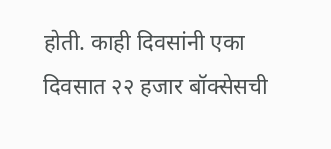होती. काही दिवसांनी एका दिवसात २२ हजार बॉक्सेसची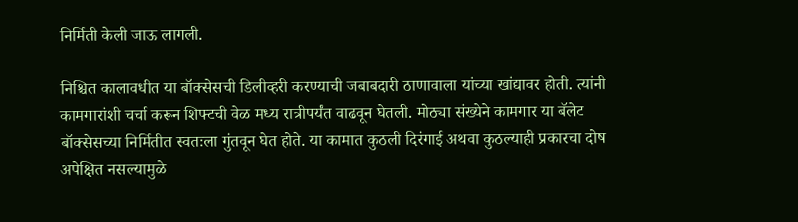निर्मिती केली जाऊ लागली.

निश्चित कालावधीत या बॉक्सेसची डिलीव्हरी करण्याची जबाबदारी ठाणावाला यांच्या खांद्यावर होती. त्यांनी कामगारांशी चर्चा करून शिफ्टची वेळ मध्य रात्रीपर्यंत वाढवून घेतली. मोठ्या संख्येने कामगार या बॅलेट बॉक्सेसच्या निर्मितीत स्वतःला गुंतवून घेत होते. या कामात कुठली दिरंगाई अथवा कुठल्याही प्रकारचा दोष अपेक्षित नसल्यामुळे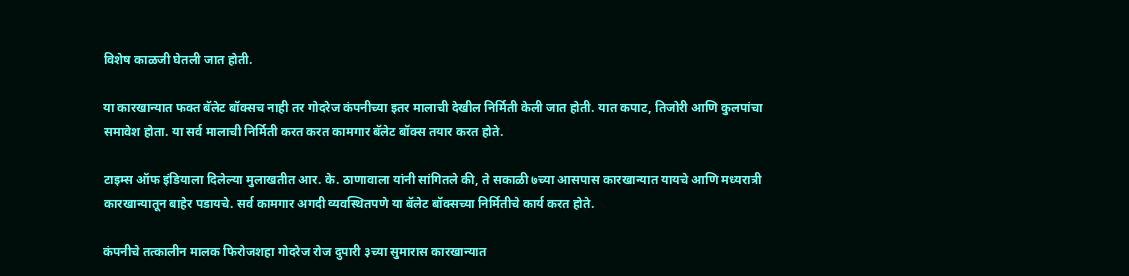विशेष काळजी घेतली जात होती.

या कारखान्यात फक्त बॅलेट बॉक्सच नाही तर गोदरेज कंपनीच्या इतर मालाची देखील निर्मिती केली जात होती. यात कपाट, तिजोरी आणि कुलपांचा समावेश होता. या सर्व मालाची निर्मिती करत करत कामगार बॅलेट बॉक्स तयार करत होते.

टाइम्स ऑफ इंडियाला दिलेल्या मुलाखतीत आर. के. ठाणावाला यांनी सांगितले की, ते सकाळी ७च्या आसपास कारखान्यात यायचे आणि मध्यरात्री कारखान्यातून बाहेर पडायचे. सर्व कामगार अगदी व्यवस्थितपणे या बॅलेट बॉक्सच्या निर्मितीचे कार्य करत होते.

कंपनीचे तत्कालीन मालक फिरोजशहा गोदरेज रोज दुपारी ३च्या सुमारास कारखान्यात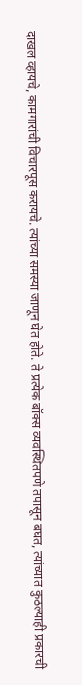दाखल व्हायचे, कामगारांची विचारपूस करायचे. त्यांच्या समस्या जाणून घेत होते. ते प्रत्येक बॉक्स व्यवस्थितपणे तपासून बघत, त्यांच्यात कुठल्याही प्रकारची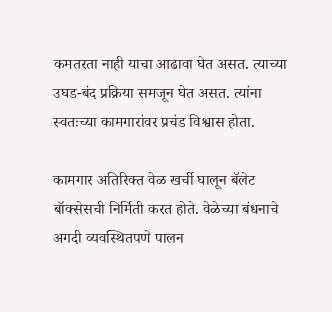कमतरता नाही याचा आढावा घेत असत. त्याच्या उघड-बंद प्रक्रिया समजून घेत असत. त्यांना स्वतःच्या कामगारांवर प्रचंड विश्वास होता.

कामगार अतिरिक्त वेळ खर्ची घालून बॅलेट बॉक्सेसची निर्मिती करत होते. वेळेच्या बंधनाचे अगदी व्यवस्थितपणे पालन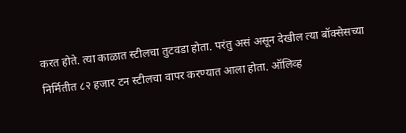करत होते. त्या काळात स्टीलचा तुटवडा होता. परंतु असं असून देखील त्या बॉक्सेसच्या निर्मितीत ८२ हजार टन स्टीलचा वापर करण्यात आला होता. ऑलिव्ह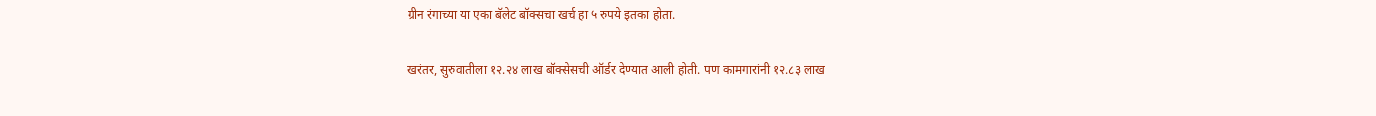ग्रीन रंगाच्या या एका बॅलेट बॉक्सचा खर्च हा ५ रुपये इतका होता.

खरंतर, सुरुवातीला १२.२४ लाख बॉक्सेसची ऑर्डर देण्यात आली होती. पण कामगारांनी १२.८३ लाख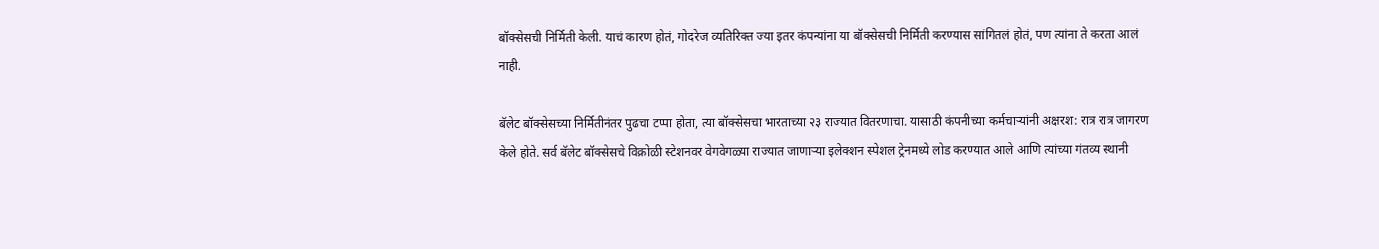बॉक्सेसची निर्मिती केली. याचं कारण होतं, गोदरेज व्यतिरिक्त ज्या इतर कंपन्यांना या बॉक्सेसची निर्मिती करण्यास सांगितलं होतं, पण त्यांना ते करता आलं नाही.

बॅलेट बॉक्सेसच्या निर्मितीनंतर पुढचा टप्पा होता, त्या बॉक्सेसचा भारताच्या २३ राज्यात वितरणाचा. यासाठी कंपनीच्या कर्मचाऱ्यांनी अक्षरश: रात्र रात्र जागरण केले होते. सर्व बॅलेट बॉक्सेसचे विक्रोळी स्टेशनवर वेगवेगळ्या राज्यात जाणाऱ्या इलेक्शन स्पेशल ट्रेनमध्ये लोड करण्यात आले आणि त्यांच्या गंतव्य स्थानी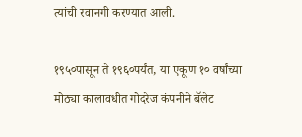त्यांची रवानगी करण्यात आली.

१९५०पासून ते १९६०पर्यंत, या एकूण १० वर्षांच्या मोठ्या कालावधीत गोदरेज कंपनीने बॅलेट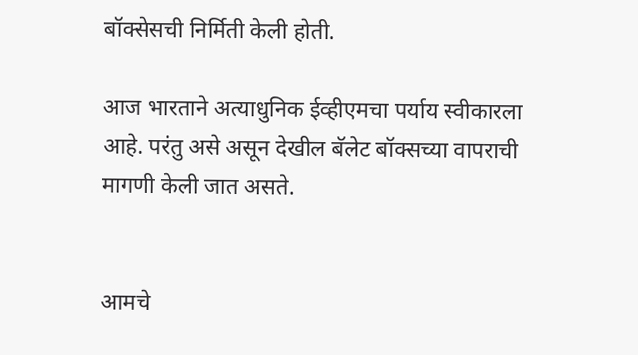बॉक्सेसची निर्मिती केली होती.

आज भारताने अत्याधुनिक ईव्हीएमचा पर्याय स्वीकारला आहे. परंतु असे असून देखील बॅलेट बॉक्सच्या वापराची मागणी केली जात असते.


आमचे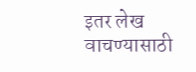इतर लेख वाचण्यासाठी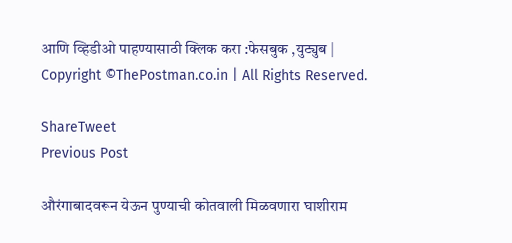आणि व्हिडीओ पाहण्यासाठी क्लिक करा :फेसबुक ,युट्युब | Copyright ©ThePostman.co.in | All Rights Reserved.

ShareTweet
Previous Post

औरंगाबादवरून येऊन पुण्याची कोतवाली मिळवणारा घाशीराम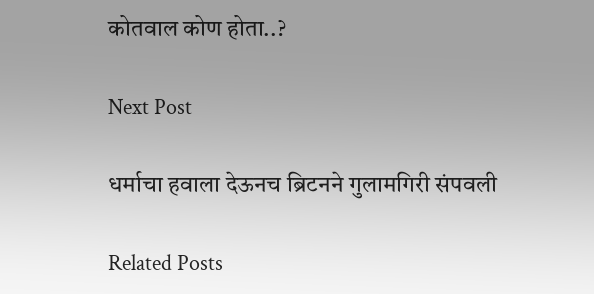कोतवाल कोण होता..?

Next Post

धर्माचा हवाला देऊनच ब्रिटनने गुलामगिरी संपवली

Related Posts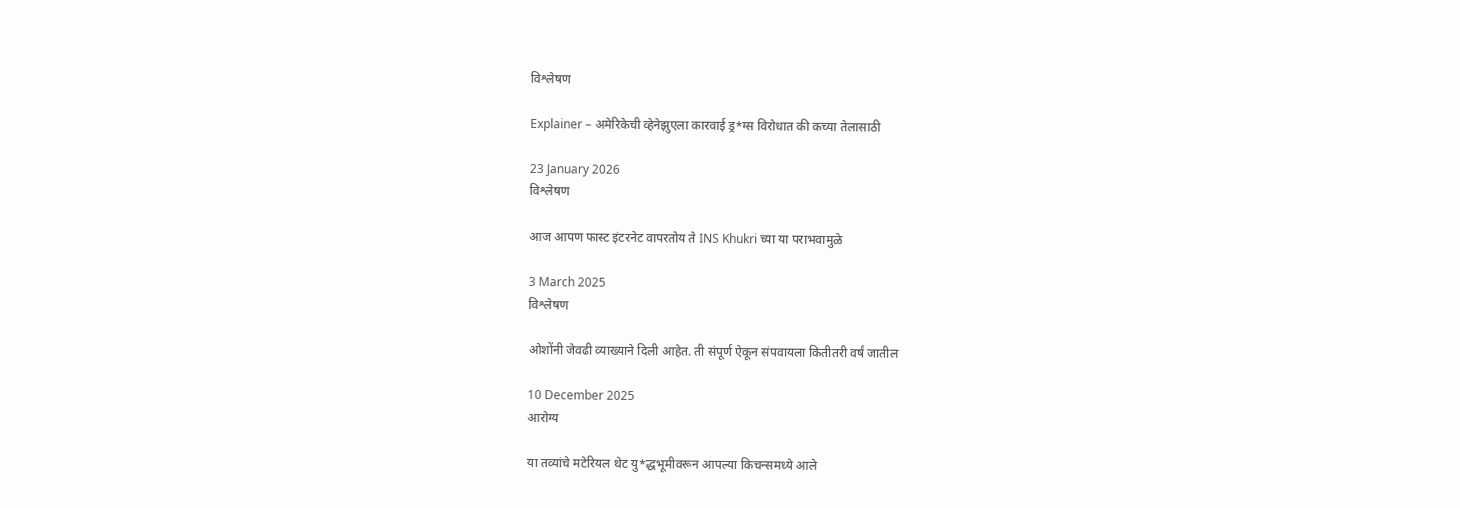विश्लेषण

Explainer – अमेरिकेची व्हेनेझुएला कारवाई ड्र*ग्स विरोधात की कच्या तेलासाठी

23 January 2026
विश्लेषण

आज आपण फास्ट इंटरनेट वापरतोय ते INS Khukri च्या या पराभवामुळे

3 March 2025
विश्लेषण

ओशोंनी जेवढी व्याख्याने दिली आहेत. ती संपूर्ण ऐकून संपवायला कितीतरी वर्षं जातील

10 December 2025
आरोग्य

या तव्यांचे मटेरियल थेट यु*द्धभूमीवरून आपल्या किचन्समध्ये आले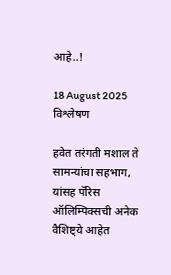आहे..!

18 August 2025
विश्लेषण

हवेत तरंगती मशाल ते सामन्यांचा सहभाग, यांसह पॅरिस ऑलिम्पिक्सची अनेक वैशिष्ट्ये आहेत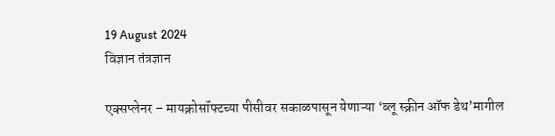19 August 2024
विज्ञान तंत्रज्ञान

एक्सप्लेनर – मायक्रोसॉफ्टच्या पीसीवर सकाळपासून येणाऱ्या ‘ब्लू स्क्रीन ऑफ डेथ’मागील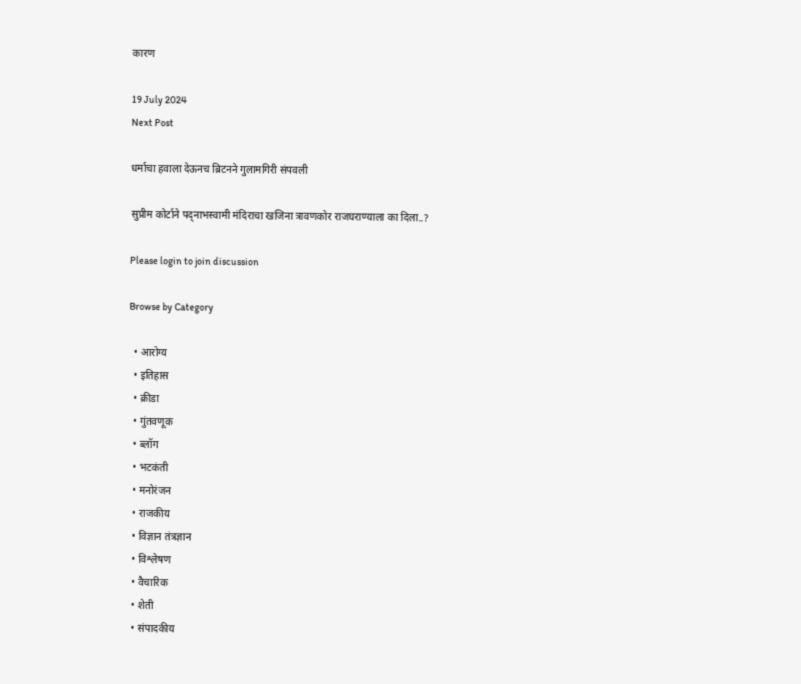कारण

19 July 2024
Next Post

धर्माचा हवाला देऊनच ब्रिटनने गुलामगिरी संपवली

सुप्रीम कोर्टाने पद्नाभस्वामी मंदिराचा खजिना त्रावणकोर राजघराण्याला का दिला..?

Please login to join discussion

Browse by Category

  • आरोग्य
  • इतिहास
  • क्रीडा
  • गुंतवणूक
  • ब्लॉग
  • भटकंती
  • मनोरंजन
  • राजकीय
  • विज्ञान तंत्रज्ञान
  • विश्लेषण
  • वैचारिक
  • शेती
  • संपादकीय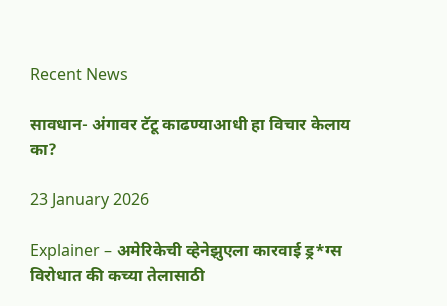Recent News

सावधान- अंगावर टॅटू काढण्याआधी हा विचार केलाय का?

23 January 2026

Explainer – अमेरिकेची व्हेनेझुएला कारवाई ड्र*ग्स विरोधात की कच्या तेलासाठी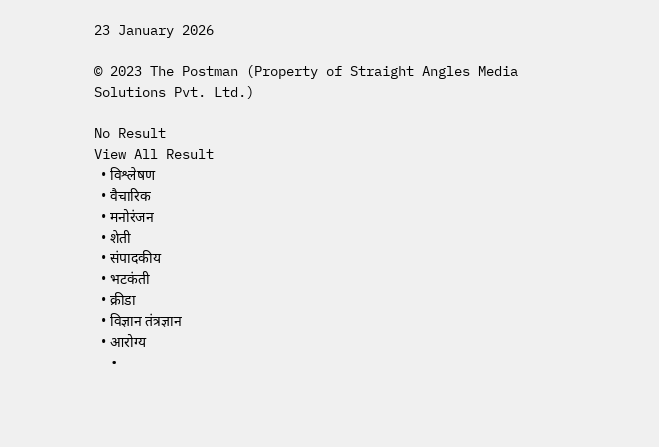23 January 2026

© 2023 The Postman (Property of Straight Angles Media Solutions Pvt. Ltd.)

No Result
View All Result
  • विश्लेषण
  • वैचारिक
  • मनोरंजन
  • शेती
  • संपादकीय
  • भटकंती
  • क्रीडा
  • विज्ञान तंत्रज्ञान
  • आरोग्य
  •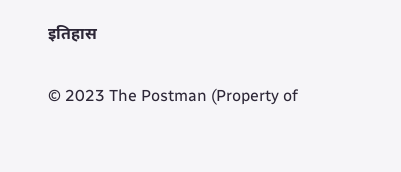इतिहास

© 2023 The Postman (Property of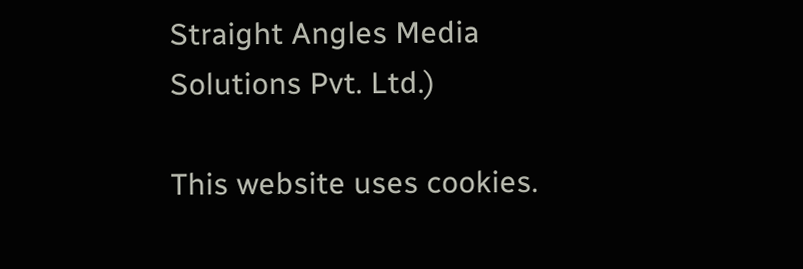Straight Angles Media Solutions Pvt. Ltd.)

This website uses cookies.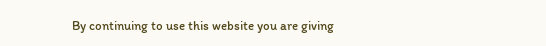By continuing to use this website you are giving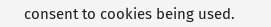consent to cookies being used.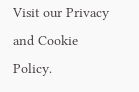Visit our Privacy and Cookie Policy.